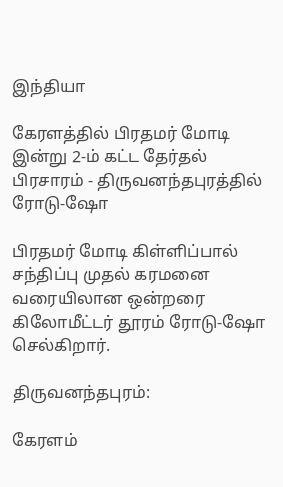இந்தியா

கேரளத்தில் பிரதமர் மோடி இன்று 2-ம் கட்ட தேர்தல் பிரசாரம் - திருவனந்தபுரத்தில் ரோடு-ஷோ

பிரதமர் மோடி கிள்ளிப்பால் சந்திப்பு முதல் கரமனை வரையிலான ஒன்றரை கிலோமீட்டர் தூரம் ரோடு-ஷோ செல்கிறார்.

திருவனந்தபுரம்:

கேரளம்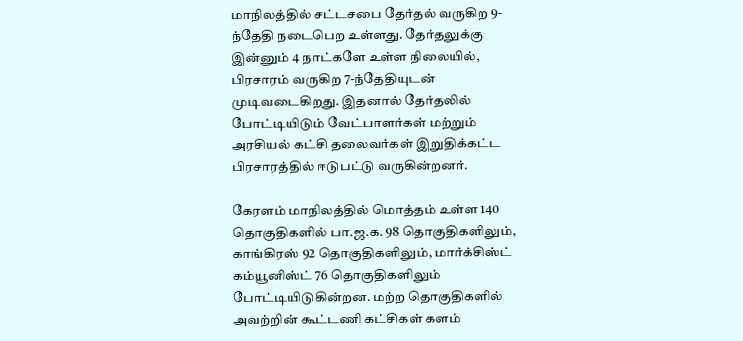மாநிலத்தில் சட்டசபை தேர்தல் வருகிற 9-ந்தேதி நடைபெற உள்ளது. தேர்தலுக்கு இன்னும் 4 நாட்களே உள்ள நிலையில், பிரசாரம் வருகிற 7-ந்தேதியுடன் முடிவடைகிறது. இதனால் தேர்தலில் போட்டியிடும் வேட்பாளர்கள் மற்றும் அரசியல் கட்சி தலைவர்கள் இறுதிக்கட்ட பிரசாரத்தில் ஈடுபட்டு வருகின்றனர்.

கேரளம் மாநிலத்தில் மொத்தம் உள்ள 140 தொகுதிகளில் பா.ஜ.க. 98 தொகுதிகளிலும், காங்கிரஸ் 92 தொகுதிகளிலும், மார்க்சிஸ்ட் கம்யூனிஸ்ட் 76 தொகுதிகளிலும் போட்டியிடுகின்றன. மற்ற தொகுதிகளில் அவற்றின் கூட்டணி கட்சிகள் களம்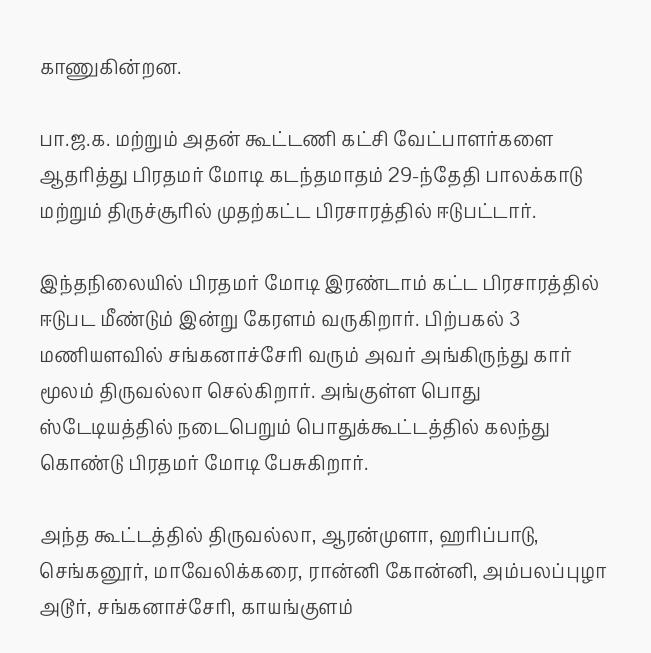காணுகின்றன.

பா.ஜ.க. மற்றும் அதன் கூட்டணி கட்சி வேட்பாளர்களை ஆதரித்து பிரதமர் மோடி கடந்தமாதம் 29-ந்தேதி பாலக்காடு மற்றும் திருச்சூரில் முதற்கட்ட பிரசாரத்தில் ஈடுபட்டார்.

இந்தநிலையில் பிரதமர் மோடி இரண்டாம் கட்ட பிரசாரத்தில் ஈடுபட மீண்டும் இன்று கேரளம் வருகிறார். பிற்பகல் 3 மணியளவில் சங்கனாச்சேரி வரும் அவர் அங்கிருந்து கார் மூலம் திருவல்லா செல்கிறார். அங்குள்ள பொது ஸ்டேடியத்தில் நடைபெறும் பொதுக்கூட்டத்தில் கலந்து கொண்டு பிரதமர் மோடி பேசுகிறார்.

அந்த கூட்டத்தில் திருவல்லா, ஆரன்முளா, ஹரிப்பாடு, செங்கனூர், மாவேலிக்கரை, ரான்னி கோன்னி, அம்பலப்புழா அடூர், சங்கனாச்சேரி, காயங்குளம்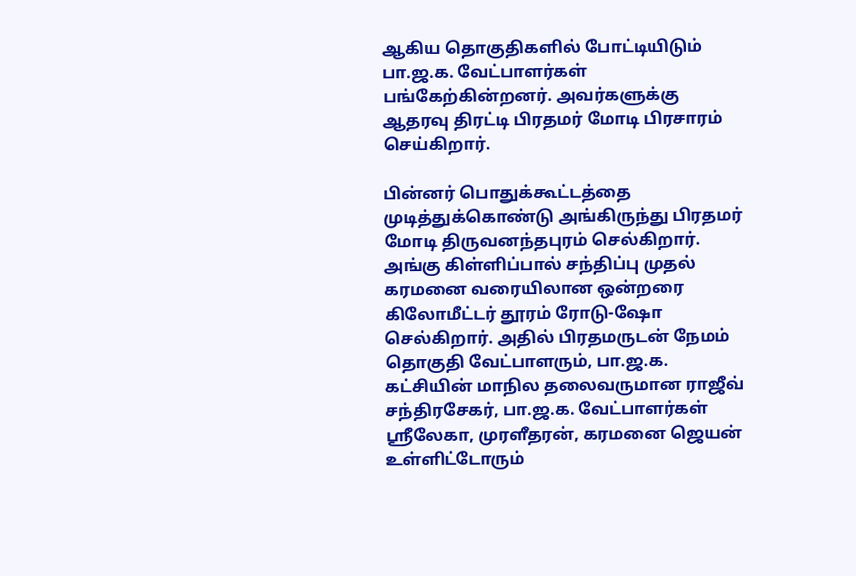ஆகிய தொகுதிகளில் போட்டியிடும் பா.ஜ.க. வேட்பாளர்கள் பங்கேற்கின்றனர். அவர்களுக்கு ஆதரவு திரட்டி பிரதமர் மோடி பிரசாரம் செய்கிறார்.

பின்னர் பொதுக்கூட்டத்தை முடித்துக்கொண்டு அங்கிருந்து பிரதமர் மோடி திருவனந்தபுரம் செல்கிறார். அங்கு கிள்ளிப்பால் சந்திப்பு முதல் கரமனை வரையிலான ஒன்றரை கிலோமீட்டர் தூரம் ரோடு-ஷோ செல்கிறார். அதில் பிரதமருடன் நேமம் தொகுதி வேட்பாளரும், பா.ஜ.க. கட்சியின் மாநில தலைவருமான ராஜீவ் சந்திரசேகர், பா.ஜ.க. வேட்பாளர்கள் ஸ்ரீலேகா, முரளீதரன், கரமனை ஜெயன் உள்ளிட்டோரும்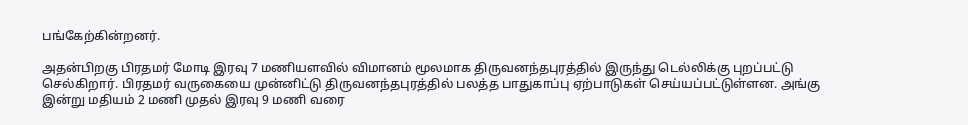பங்கேற்கின்றனர்.

அதன்பிறகு பிரதமர் மோடி இரவு 7 மணியளவில் விமானம் மூலமாக திருவனந்தபுரத்தில் இருந்து டெல்லிக்கு புறப்பட்டு செல்கிறார். பிரதமர் வருகையை முன்னிட்டு திருவனந்தபுரத்தில் பலத்த பாதுகாப்பு ஏற்பாடுகள் செய்யப்பட்டுள்ளன. அங்கு இன்று மதியம் 2 மணி முதல் இரவு 9 மணி வரை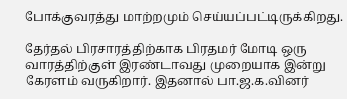போக்குவரத்து மாற்றமும் செய்யப்பட்டிருக்கிறது.

தேர்தல் பிரசாரத்திற்காக பிரதமர் மோடி ஒரு வாரத்திற்குள் இரண்டாவது முறையாக இன்று கேரளம் வருகிறார். இதனால் பா.ஜ.க.வினர்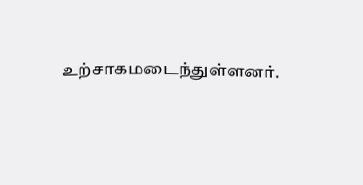உற்சாகமடைந்துள்ளனர்.